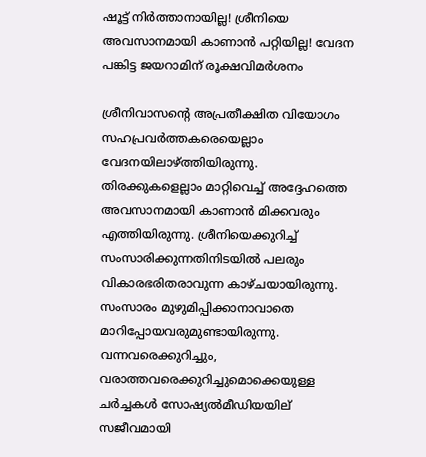ഷൂട്ട് നിര്‍ത്താനായില്ല! ശ്രീനിയെ അവസാനമായി കാണാന്‍ പറ്റിയില്ല! വേദന പങ്കിട്ട ജയറാമിന് രൂക്ഷവിമര്‍ശനം

ശ്രീനിവാസന്റെ അപ്രതീക്ഷിത വിയോഗം സഹപ്രവര്‍ത്തകരെയെല്ലാം വേദനയിലാഴ്ത്തിയിരുന്നു. തിരക്കുകളെല്ലാം മാറ്റിവെച്ച് അദ്ദേഹത്തെ അവസാനമായി കാണാന്‍ മിക്കവരും എത്തിയിരുന്നു. ശ്രീനിയെക്കുറിച്ച് സംസാരിക്കുന്നതിനിടയില്‍ പലരും വികാരഭരിതരാവുന്ന കാഴ്ചയായിരുന്നു. സംസാരം മുഴുമിപ്പിക്കാനാവാതെ മാറിപ്പോയവരുമുണ്ടായിരുന്നു. വന്നവരെക്കുറിച്ചും, വരാത്തവരെക്കുറിച്ചുമൊക്കെയുള്ള ചര്‍ച്ചകള്‍ സോഷ്യല്‍മീഡിയയില് സജീവമായി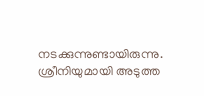നടക്കുന്നുണ്ടായിരുന്നു. ശ്രീനിയുമായി അടുത്ത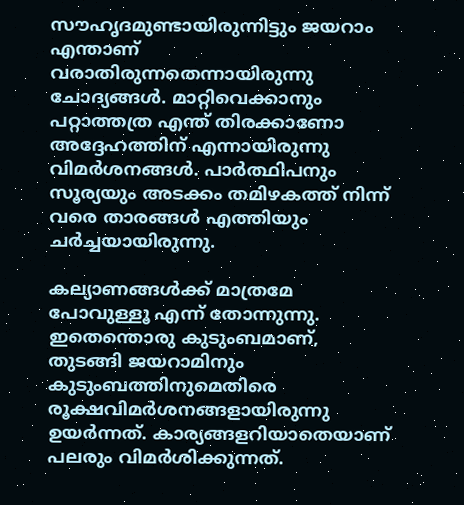സൗഹൃദമുണ്ടായിരുന്നിട്ടും ജയറാം എന്താണ് വരാതിരുന്നതെന്നായിരുന്നു ചോദ്യങ്ങള്‍. മാറ്റിവെക്കാനും പറ്റാത്തത്ര എന്ത് തിരക്കാണോ അദ്ദേഹത്തിന് എന്നായിരുന്നു വിമര്‍ശനങ്ങള്‍. പാര്‍ത്ഥിപനും സൂര്യയും അടക്കം തമിഴകത്ത് നിന്ന് വരെ താരങ്ങള്‍ എത്തിയും ചര്‍ച്ചയായിരുന്നു.

കല്യാണങ്ങള്‍ക്ക് മാത്രമേ പോവുള്ളൂ എന്ന് തോന്നുന്നു. ഇതെന്തൊരു കുടുംബമാണ്, തുടങ്ങി ജയറാമിനും കുടുംബത്തിനുമെതിരെ രൂക്ഷവിമര്‍ശനങ്ങളായിരുന്നു ഉയര്‍ന്നത്. കാര്യങ്ങളറിയാതെയാണ് പലരും വിമര്‍ശിക്കുന്നത്.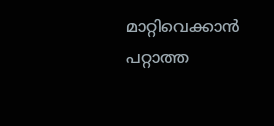മാറ്റിവെക്കാന്‍ പറ്റാത്ത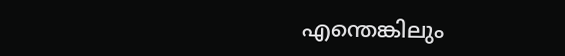എന്തെങ്കിലും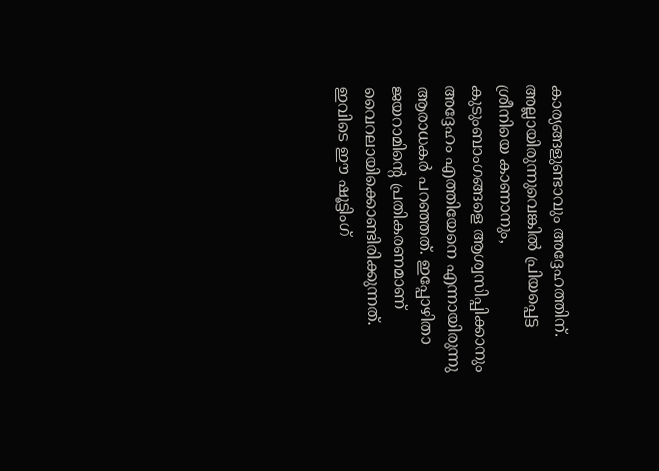കാര്യങ്ങളുണ്ടാവും അദ്ദേഹത്തിന്. അല്ലായിരുന്നുവെങ്കില്‍ പ്രിയപ്പെട്ട ശ്രീനിയെ കാണാനും, കുടുംബാംഗങ്ങളെ ആശ്വസിപ്പിക്കാനും അദ്ദേഹം എത്തിയേനെ എന്നായിരുന്നു ആരാധകര്‍ പറഞ്ഞത്. ഇപ്പോഴിതാ ജയറാമിന്റെ പ്രതികരണമാണ് വൈറലായിക്കൊണ്ടിരിക്കുന്നത്. ഇവിടെ ഈ ഷൂട്ടിംഗ്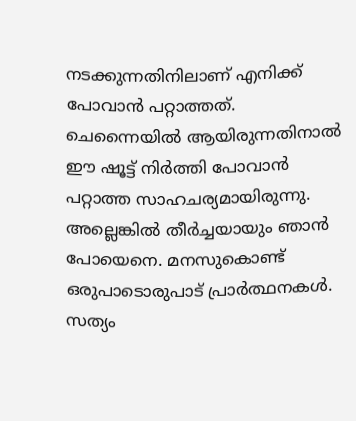നടക്കുന്നതിനിലാണ് എനിക്ക് പോവാന്‍ പറ്റാത്തത്. ചെന്നൈയില്‍ ആയിരുന്നതിനാല്‍ ഈ ഷൂട്ട് നിര്‍ത്തി പോവാന്‍ പറ്റാത്ത സാഹചര്യമായിരുന്നു. അല്ലെങ്കില്‍ തീര്‍ച്ചയായും ഞാന്‍ പോയെനെ. മനസുകൊണ്ട് ഒരുപാടൊരുപാട് പ്രാര്‍ത്ഥനകള്‍. സത്യം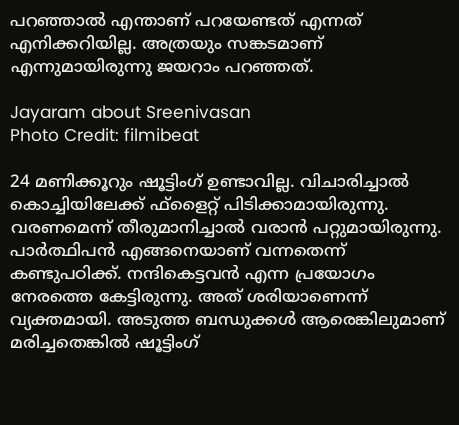പറഞ്ഞാല്‍ എന്താണ് പറയേണ്ടത് എന്നത് എനിക്കറിയില്ല. അത്രയും സങ്കടമാണ് എന്നുമായിരുന്നു ജയറാം പറഞ്ഞത്.

Jayaram about Sreenivasan
Photo Credit: filmibeat

24 മണിക്കൂറും ഷൂട്ടിംഗ് ഉണ്ടാവില്ല. വിചാരിച്ചാല്‍ കൊച്ചിയിലേക്ക് ഫ്‌ളൈറ്റ് പിടിക്കാമായിരുന്നു. വരണമെന്ന് തീരുമാനിച്ചാല്‍ വരാന്‍ പറ്റുമായിരുന്നു. പാര്‍ത്ഥിപന്‍ എങ്ങനെയാണ് വന്നതെന്ന് കണ്ടുപഠിക്ക്. നന്ദികെട്ടവന്‍ എന്ന പ്രയോഗം നേരത്തെ കേട്ടിരുന്നു. അത് ശരിയാണെന്ന് വ്യക്തമായി. അടുത്ത ബന്ധുക്കള്‍ ആരെങ്കിലുമാണ് മരിച്ചതെങ്കില്‍ ഷൂട്ടിംഗ്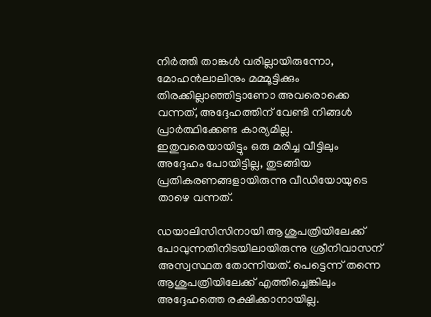നിര്‍ത്തി താങ്കള്‍ വരില്ലായിരുന്നോ, മോഹന്‍ലാലിനും മമ്മൂട്ടിക്കും തിരക്കില്ലാഞ്ഞിട്ടാണോ അവരൊക്കെ വന്നത്, അദ്ദേഹത്തിന് വേണ്ടി നിങ്ങള്‍ പ്രാര്‍ത്ഥിക്കേണ്ട കാര്യമില്ല. ഇതുവരെയായിട്ടും ഒരു മരിച്ച വീട്ടിലും അദ്ദേഹം പോയിട്ടില്ല, തുടങ്ങിയ പ്രതികരണങ്ങളായിരുന്നു വീഡിയോയുടെ താഴെ വന്നത്.

ഡയാലിസിസിനായി ആശുപത്രിയിലേക്ക് പോവുന്നതിനിടയിലായിരുന്നു ശ്രീനിവാസന് അസ്വസ്ഥത തോന്നിയത്. പെട്ടെന്ന് തന്നെ ആശുപത്രിയിലേക്ക് എത്തിച്ചെങ്കിലും അദ്ദേഹത്തെ രക്ഷിക്കാനായില്ല.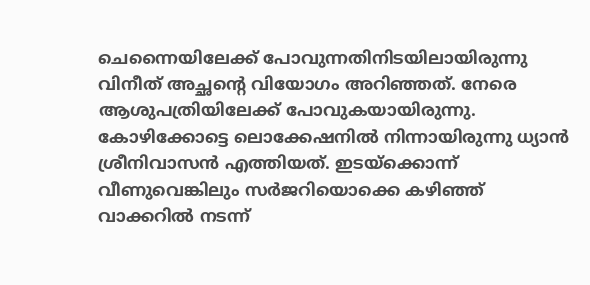ചെന്നൈയിലേക്ക് പോവുന്നതിനിടയിലായിരുന്നു വിനീത് അച്ഛന്റെ വിയോഗം അറിഞ്ഞത്. നേരെ ആശുപത്രിയിലേക്ക് പോവുകയായിരുന്നു. കോഴിക്കോട്ടെ ലൊക്കേഷനില്‍ നിന്നായിരുന്നു ധ്യാന്‍ ശ്രീനിവാസന്‍ എത്തിയത്. ഇടയ്‌ക്കൊന്ന് വീണുവെങ്കിലും സര്‍ജറിയൊക്കെ കഴിഞ്ഞ് വാക്കറില്‍ നടന്ന്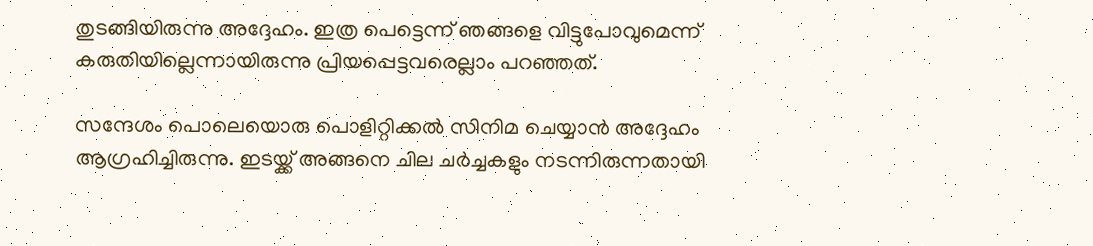തുടങ്ങിയിരുന്നു അദ്ദേഹം. ഇത്ര പെട്ടെന്ന് ഞങ്ങളെ വിട്ടുപോവുമെന്ന് കരുതിയില്ലെന്നായിരുന്നു പ്രിയപ്പെട്ടവരെല്ലാം പറഞ്ഞത്.

സന്ദേശം പൊലെയൊരു പൊളിറ്റിക്കല്‍ സിനിമ ചെയ്യാന്‍ അദ്ദേഹം ആഗ്രഹിച്ചിരുന്നു. ഇടയ്ക്ക് അങ്ങനെ ചില ചര്‍ച്ചകളും നടന്നിരുന്നതായി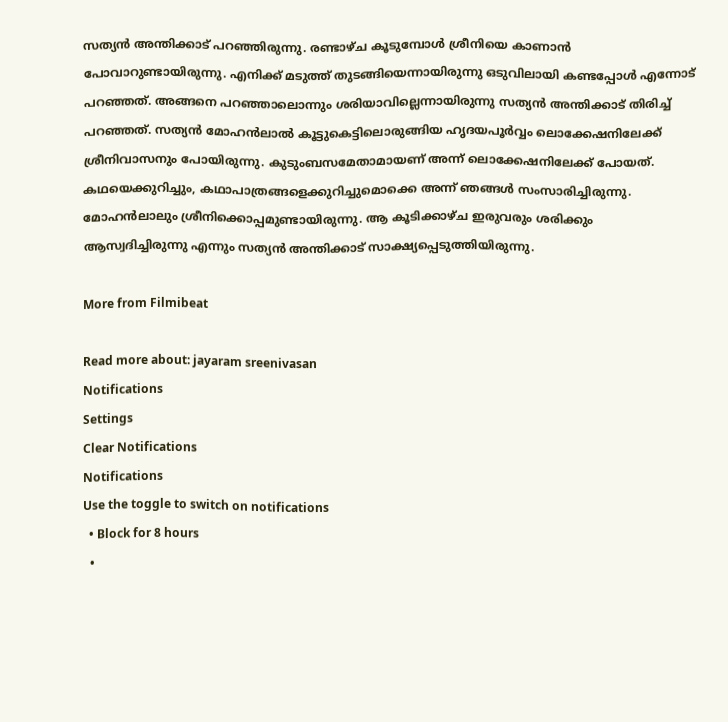സത്യന്‍ അന്തിക്കാട് പറഞ്ഞിരുന്നു. രണ്ടാഴ്ച കൂടുമ്പോള്‍ ശ്രീനിയെ കാണാന്‍ പോവാറുണ്ടായിരുന്നു. എനിക്ക് മടുത്ത് തുടങ്ങിയെന്നായിരുന്നു ഒടുവിലായി കണ്ടപ്പോള്‍ എന്നോട് പറഞ്ഞത്. അങ്ങനെ പറഞ്ഞാലൊന്നും ശരിയാവില്ലെന്നായിരുന്നു സത്യന്‍ അന്തിക്കാട് തിരിച്ച് പറഞ്ഞത്. സത്യന്‍ മോഹന്‍ലാല്‍ കൂട്ടുകെട്ടിലൊരുങ്ങിയ ഹൃദയപൂര്‍വ്വം ലൊക്കേഷനിലേക്ക് ശ്രീനിവാസനും പോയിരുന്നു. കുടുംബസമേതാമായണ് അന്ന് ലൊക്കേഷനിലേക്ക് പോയത്. കഥയെക്കുറിച്ചും, കഥാപാത്രങ്ങളെക്കുറിച്ചുമൊക്കെ അന്ന് ഞങ്ങള്‍ സംസാരിച്ചിരുന്നു. മോഹന്‍ലാലും ശ്രീനിക്കൊപ്പമുണ്ടായിരുന്നു. ആ കൂടിക്കാഴ്ച ഇരുവരും ശരിക്കും ആസ്വദിച്ചിരുന്നു എന്നും സത്യന്‍ അന്തിക്കാട് സാക്ഷ്യപ്പെടുത്തിയിരുന്നു.

More from Filmibeat

Read more about: jayaram sreenivasan
Notifications
Settings
Clear Notifications
Notifications
Use the toggle to switch on notifications
  • Block for 8 hours
  •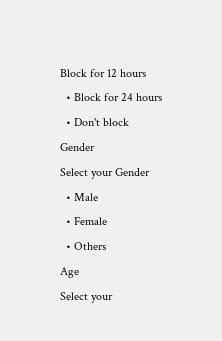Block for 12 hours
  • Block for 24 hours
  • Don't block
Gender
Select your Gender
  • Male
  • Female
  • Others
Age
Select your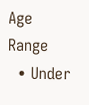Age Range
  • Under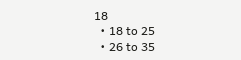18
  • 18 to 25
  • 26 to 35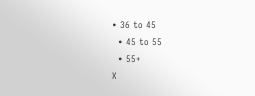• 36 to 45
  • 45 to 55
  • 55+
X